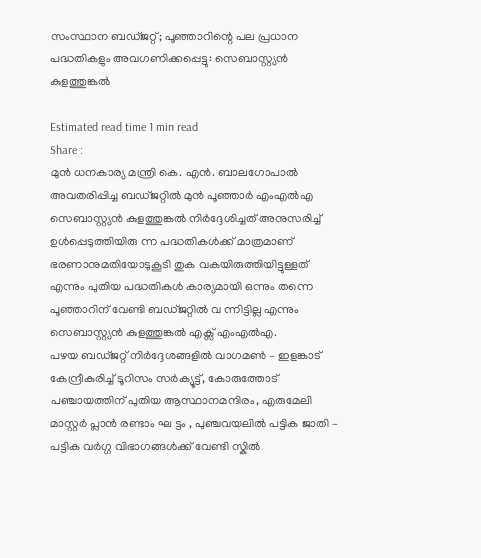സംസ്ഥാന ബഡ്ജറ്റ്; പൂഞ്ഞാറിന്റെ പല പ്രധാന പദ്ധതികളും അവഗണിക്കപ്പെട്ടു: സെബാസ്റ്റ്യൻ കുളത്തുങ്കൽ

Estimated read time 1 min read
Share :
മുൻ ധനകാര്യ മന്ത്രി കെ. എൻ. ബാലഗോപാൽ അവതരിപ്പിച്ച ബഡ്ജറ്റിൽ മുൻ പൂഞ്ഞാർ എംഎൽഎ സെബാസ്റ്റ്യൻ കുളത്തുങ്കൽ നിർദ്ദേശിച്ചത് അനുസരിച്ച് ഉൾപ്പെടുത്തിയിരു ന്ന പദ്ധതികൾക്ക് മാത്രമാണ് ഭരണാനുമതിയോടുകൂടി തുക വകയിരുത്തിയിട്ടുള്ളത് എന്നും പുതിയ പദ്ധതികൾ കാര്യമായി ഒന്നും തന്നെ പൂഞ്ഞാറിന് വേണ്ടി ബഡ്ജറ്റിൽ വ ന്നിട്ടില്ല എന്നും സെബാസ്റ്റ്യൻ കുളത്തുങ്കൽ എക്സ് എംഎൽഎ.
പഴയ ബഡ്ജറ്റ് നിർദ്ദേശങ്ങളിൽ വാഗമൺ – ഇളങ്കാട് കേന്ദ്രീകരിച്ച് ടൂറിസം സർക്യൂട്ട്, കോരുത്തോട് പഞ്ചായത്തിന് പുതിയ ആസ്ഥാനമന്ദിരം, എരുമേലി മാസ്റ്റർ പ്ലാൻ രണ്ടാം ഘ ട്ടം , പുഞ്ചവയലിൽ പട്ടിക ജാതി – പട്ടിക വർഗ്ഗ വിഭാഗങ്ങൾക്ക് വേണ്ടി സ്കിൽ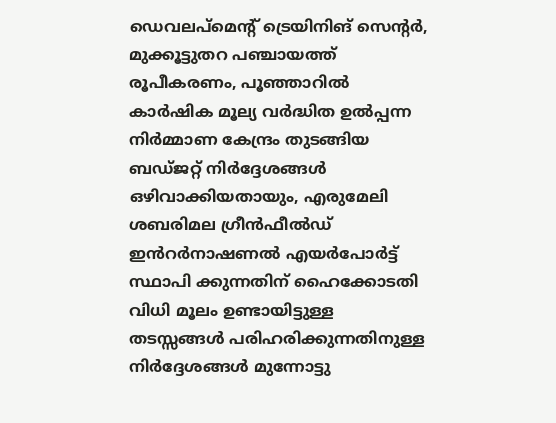ഡെവലപ്മെൻ്റ് ട്രെയിനിങ് സെൻ്റർ, മുക്കൂട്ടുതറ പഞ്ചായത്ത് രൂപീകരണം, പൂഞ്ഞാറിൽ കാർഷിക മൂല്യ വർദ്ധിത ഉൽപ്പന്ന നിർമ്മാണ കേന്ദ്രം തുടങ്ങിയ ബഡ്ജറ്റ് നിർദ്ദേശങ്ങൾ ഒഴിവാക്കിയതായും, എരുമേലി ശബരിമല ഗ്രീൻഫീൽഡ് ഇൻറർനാഷണൽ എയർപോർട്ട് സ്ഥാപി ക്കുന്നതിന് ഹൈക്കോടതി വിധി മൂലം ഉണ്ടായിട്ടുള്ള തടസ്സങ്ങൾ പരിഹരിക്കുന്നതിനുള്ള നിർദ്ദേശങ്ങൾ മുന്നോട്ടു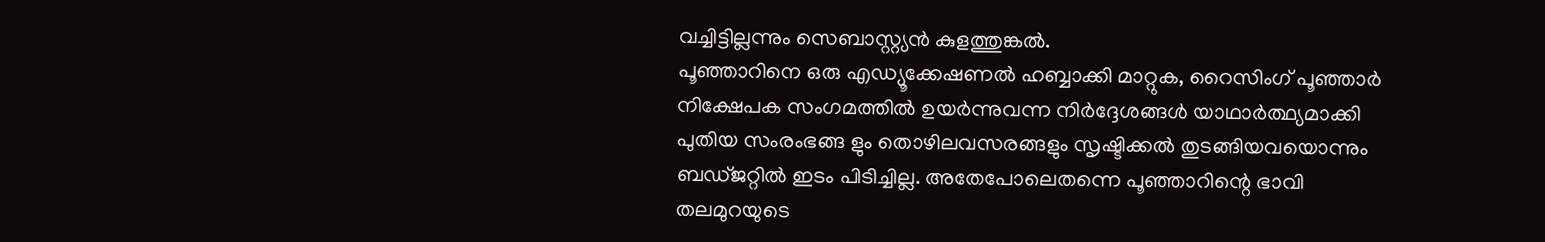വച്ചിട്ടില്ലന്നും സെബാസ്റ്റ്യൻ കുളത്തുങ്കൽ.
പൂഞ്ഞാറിനെ ഒരു എഡ്യൂക്കേഷണൽ ഹബ്ബാക്കി മാറ്റുക, റൈസിംഗ് പൂഞ്ഞാർ നിക്ഷേപക സംഗമത്തിൽ ഉയർന്നുവന്ന നിർദ്ദേശങ്ങൾ യാഥാർത്ഥ്യമാക്കി പുതിയ സംരംഭങ്ങ ളും തൊഴിലവസരങ്ങളും സൃഷ്ടിക്കൽ തുടങ്ങിയവയൊന്നും ബഡ്ജറ്റിൽ ഇടം പിടിച്ചില്ല. അതേപോലെതന്നെ പൂഞ്ഞാറിന്റെ ഭാവി തലമുറയുടെ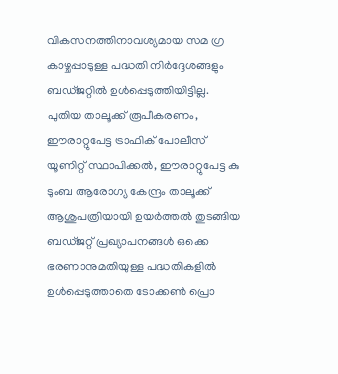വികസനത്തിനാവശ്യമായ സമ ഗ്ര കാഴ്ചപ്പാടുള്ള പദ്ധതി നിർദ്ദേശങ്ങളും ബഡ്ജറ്റിൽ ഉൾപ്പെടുത്തിയിട്ടില്ല. പുതിയ താലൂക്ക് രൂപീകരണം, ഈരാറ്റുപേട്ട ട്രാഫിക് പോലീസ് യൂണിറ്റ് സ്ഥാപിക്കൽ, ഈരാറ്റുപേട്ട കു ടുംബ ആരോഗ്യ കേന്ദ്രം താലൂക്ക് ആശുപത്രിയായി ഉയർത്തൽ തുടങ്ങിയ ബഡ്ജറ്റ് പ്രഖ്യാപനങ്ങൾ ഒക്കെ ഭരണാനുമതിയുള്ള പദ്ധതികളിൽ ഉൾപ്പെടുത്താതെ ടോക്കൺ പ്രൊ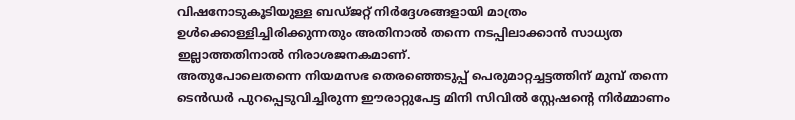വിഷനോടുകൂടിയുള്ള ബഡ്ജറ്റ് നിർദ്ദേശങ്ങളായി മാത്രം ഉൾക്കൊള്ളിച്ചിരിക്കുന്നതും അതിനാൽ തന്നെ നടപ്പിലാക്കാൻ സാധ്യത ഇല്ലാത്തതിനാൽ നിരാശജനകമാണ്.
അതുപോലെതന്നെ നിയമസഭ തെരഞ്ഞെടുപ്പ് പെരുമാറ്റച്ചട്ടത്തിന് മുമ്പ് തന്നെ ടെൻഡർ പുറപ്പെടുവിച്ചിരുന്ന ഈരാറ്റുപേട്ട മിനി സിവിൽ സ്റ്റേഷന്റെ നിർമ്മാണം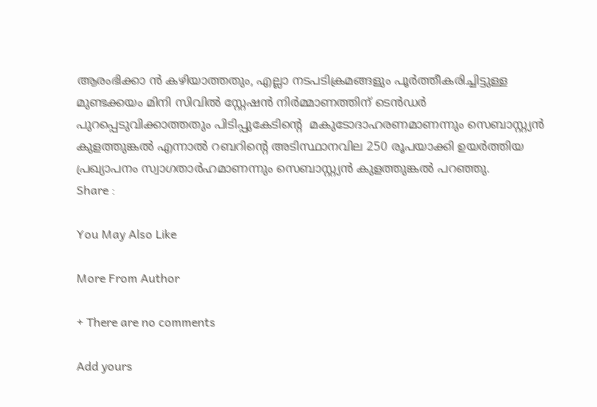ആരംഭിക്കാ ൻ കഴിയാത്തതും, എല്ലാ നടപടിക്രമങ്ങളും പൂർത്തീകരിച്ചിട്ടുള്ള മുണ്ടക്കയം മിനി സിവിൽ സ്റ്റേഷൻ നിർമ്മാണത്തിന് ടെൻഡർ പുറപ്പെടുവിക്കാത്തതും പിടിപ്പുകേടിന്റെ  മകുടോദാഹരണമാണന്നും സെബാസ്റ്റ്യൻ കുളത്തുങ്കൽ എന്നാൽ റബറിന്റെ അടിസ്ഥാനവില 250 രൂപയാക്കി ഉയർത്തിയ പ്രഖ്യാപനം സ്വാഗതാർഹമാണന്നും സെബാസ്റ്റ്യൻ കുളത്തുങ്കൽ പറഞ്ഞു.
Share :

You May Also Like

More From Author

+ There are no comments

Add yours